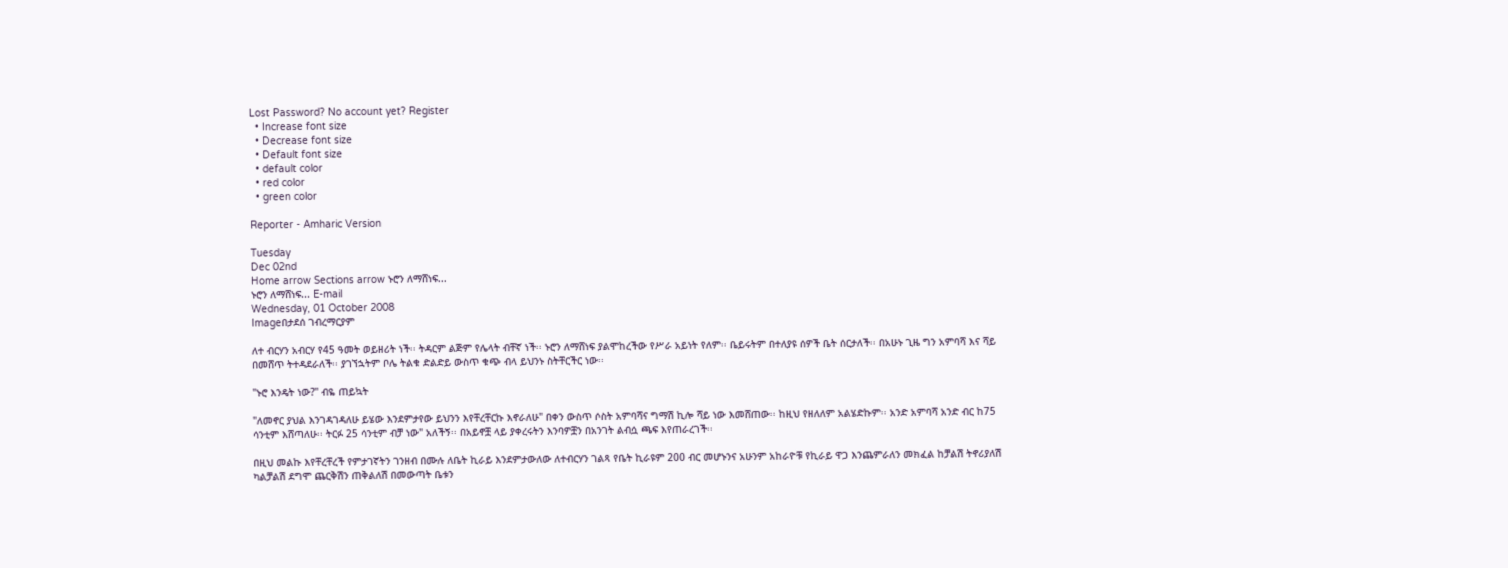Lost Password? No account yet? Register
  • Increase font size
  • Decrease font size
  • Default font size
  • default color
  • red color
  • green color

Reporter - Amharic Version

Tuesday
Dec 02nd
Home arrow Sections arrow ኑሮን ለማሸነፍ...
ኑሮን ለማሸነፍ... E-mail
Wednesday, 01 October 2008
Imageበታደሰ ገብረማርያም

ለተ ብርሃን አብርሃ የ45 ዓመት ወይዘሪት ነች፡፡ ትዳርም ልጅም የሌላት ብቸኛ ነች፡፡ ኑሮን ለማሸነፍ ያልሞከረችው የሥራ አይነት የለም፡፡ ቤይሩትም በተለያዩ ሰዎች ቤት ሰርታለች፡፡ በአሁኑ ጊዜ ግን አምባሻ እና ሻይ በመሸጥ ትተዳደራለች፡፡ ያገኘኋትም ቦሌ ትልቁ ድልድይ ውስጥ ቁጭ ብላ ይህንኑ ስትቸርችር ነው፡፡

"ኑሮ እንዴት ነው?" ብዬ ጠይኳት

"ለመኖር ያህል እንገዳገዳለሁ ይሄው እንደምታየው ይህንን እየቸረቸርኩ እኖራለሁ" በቀን ውስጥ ሶስት አምባሻና ግማሽ ኪሎ ሻይ ነው እመሸጠው፡፡ ከዚህ የዘለለም አልሄድኩም፡፡ አንድ አምባሻ አንድ ብር ከ75 ሳንቲም እሸጣለሁ፡፡ ትርፉ 25 ሳንቲም ብቻ ነው" አለችኝ፡፡ በአይኖቿ ላይ ያቀረሩትን እንባዎቿን በአንገት ልብሷ ጫፍ እየጠራረገች፡፡

በዚህ መልኩ እየቸረቸረች የምታገኛትን ገንዘብ በሙሉ ለቤት ኪራይ እንደምታውለው ለተብርሃን ገልጻ የቤት ኪራዩም 200 ብር መሆኑንና አሁንም አከራዮቹ የኪራይ ዋጋ እንጨምራለን መክፈል ከቻልሽ ትኖሪያለሽ ካልቻልሽ ደግሞ ጨርቅሽን ጠቅልለሽ በመውጣት ቤቱን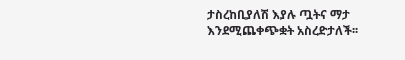ታስረከቢያለሽ እያሉ ጧትና ማታ እንደሚጨቀጭቋት አስረድታለች፡፡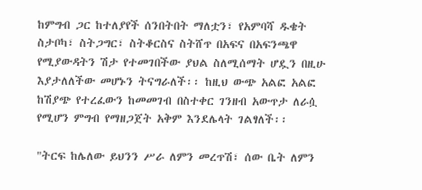ከምግብ ጋር ከተለያየች ሰንበትበት ማለቷን፣ የአምባሻ ዱቄት ስታቦካ፣ ስትጋግር፣ ስትቆርስና ስትሸጥ በአፍና በአፍንጫዋ የሚያውዳትን ሽታ የተመገበችው ያህል ስለሚሰማት ሆዷን በዚሁ እያታለለችው መሆኑን ትናግራለች፡፡ ከዚህ ውጭ አልፎ አልፎ ከሽያጭ የተረፈውን ከመመገብ በስተቀር ገንዘብ አውጥታ ለራሷ የሚሆን ምግብ የማዘጋጀት አቅም እንደሌላት ገልፃለች፡፡

"ትርፍ ከሌለው ይህንን ሥራ ለምን መረጥሽ፣ ሰው ቤት ለምን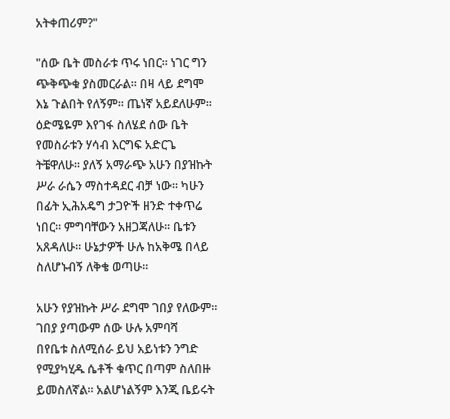አትቀጠሪም?"

"ሰው ቤት መስራቱ ጥሩ ነበር፡፡ ነገር ግን ጭቅጭቁ ያስመርራል፡፡ በዛ ላይ ደግሞ እኔ ጉልበት የለኝም፡፡ ጤነኛ አይደለሁም፡፡ ዕድሜዬም እየገፋ ስለሄደ ሰው ቤት የመስራቱን ሃሳብ እርግፍ አድርጌ ትቼዋለሁ፡፡ ያለኝ አማራጭ አሁን በያዝኩት ሥራ ራሴን ማስተዳደር ብቻ ነው፡፡ ካሁን በፊት ኢሕአዴግ ታጋዮች ዘንድ ተቀጥሬ ነበር፡፡ ምግባቸውን አዘጋጃለሁ፡፡ ቤቱን አጸዳለሁ፡፡ ሁኔታዎች ሁሉ ከአቅሜ በላይ ስለሆኑብኝ ለቅቄ ወጣሁ፡፡

አሁን የያዝኩት ሥራ ደግሞ ገበያ የለውም፡፡ ገበያ ያጣውም ሰው ሁሉ አምባሻ     በየቤቱ ስለሚሰራ ይህ አይነቱን ንግድ የሚያካሂዱ ሴቶች ቁጥር በጣም ስለበዙ ይመስለኛል፡፡ አልሆነልኝም እንጂ ቤይሩት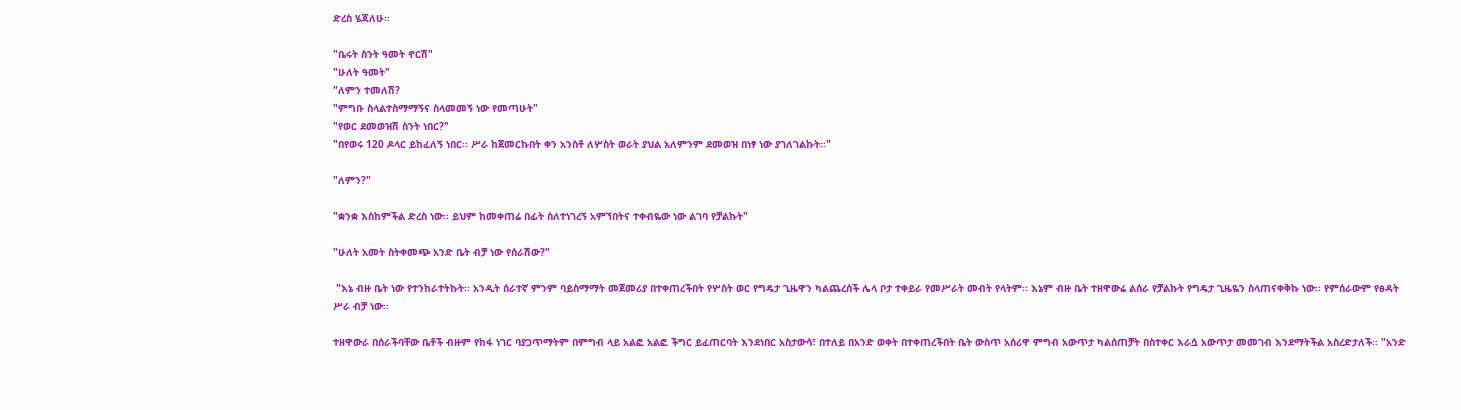ድረስ ሄጃለሁ፡፡

"ቤሩት ስንት ዓመት ኖርሽ"
"ሁለት ዓመት"
"ለምን ተመለሽ?
"ምግቡ ስላልተስማማኝና ስላመመኝ ነው የመጣሁት"
"የወር ደመወዝሽ ስንት ነበር?"
"በየወሩ 120 ዶላር ይከፈለኝ ነበር፡፡ ሥራ ከጀመርኩበት ቀን አንስቶ ለሦስት ወራት ያህል አለምንም ደመወዝ በነፃ ነው ያገለገልኩት፡፡"

"ለምን?"

"ቋንቋ እስከምችል ድረስ ነው፡፡ ይህም ከመቀጠሬ በፊት ስለተነገረኝ አምኘበትና ተቀብዬው ነው ልገባ የቻልኩት"

"ሁለት አመት ስትቀመጭ አንድ ቤት ብቻ ነው የሰራሽው?"

 "እኔ ብዙ ቤት ነው የተንከራተትኩት፡፡ አንዲት ሰራተኛ ምንም ባይስማማት መጀመሪያ በተቀጠረችበት የሦስት ወር የግዴታ ጊዜዋን ካልጨረሰች ሌላ ቦታ ተቀይራ የመሥራት መብት የላትም፡፡ እኔም ብዙ ቤት ተዘዋውሬ ልሰራ የቻልኩት የግዴታ ጊዜዬን ስላጠናቀቅኩ ነው፡፡ የምሰራውም የፅዳት ሥራ ብቻ ነው፡፡

ተዘዋውራ በሰራችባቸው ቤቶች ብዙም የከፋ ነገር ባያጋጥማትም በምግብ ላይ አልፎ አልፎ ችግር ይፈጠርባት እንደነበር አስታውሳ፣ በተለይ በአንድ ወቀት በተቀጠረችበት ቤት ውስጥ አሰሪዋ ምግብ አውጥታ ካልሰጠቻት በስተቀር እራሷ አውጥታ መመገብ እንደማትችል አስረድታለች፡፡ "አንድ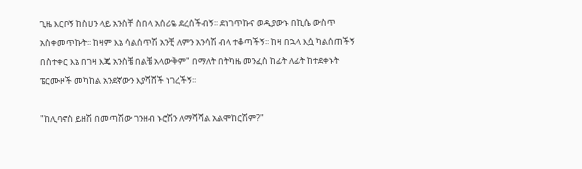ጊዜ እርቦኝ ከስሀን ላይ አንስቸ ስበላ አሰሪዬ ደረሰችብኝ፡፡ ደነገጥኩና ወዲያውኑ በኪሴ ውስጥ አስቀመጥኩት፡፡ ከዛም እኔ ሳልሰጥሽ አንቺ ለምን አንሳሽ ብላ ተቆጣችኝ፡፡ ከዛ በኋላ እሷ ካልሰጠችኝ በስተቀር እኔ በገዛ እጄ አንስቼ በልቼ አላውቅም" በማለት በትካዜ መንፈስ ከፊት ለፊት ከተደቀኑት ፔርሙዞች መካከል አንደኛውን እያሻሸች ነገረችኝ፡፡

"ከሊባኖስ ይዘሽ በመጣሽው ገንዘብ ኑሮሽን ለማሻሻል አልሞከርሽም?"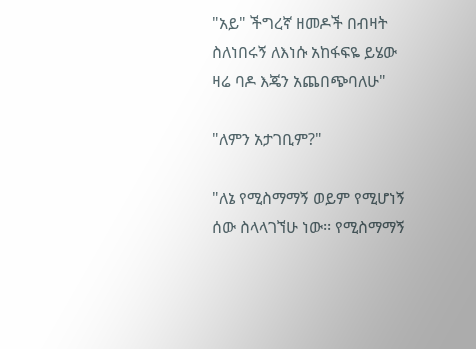"አይ" ችግረኛ ዘመዶች በብዛት ስለነበሩኝ ለእነሱ አከፋፍዬ ይሄው ዛሬ ባዶ እጄን አጨበጭባለሁ"

"ለምን አታገቢም?"

"ለኔ የሚስማማኝ ወይም የሚሆነኝ ሰው ስላላገኘሁ ነው፡፡ የሚስማማኝ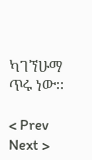ካገኘሁማ ጥሩ ነው፡፡

< Prev   Next >